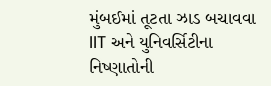મુંબઈમાં તૂટતા ઝાડ બચાવવા IIT અને યુનિવર્સિટીના નિષ્ણાતોની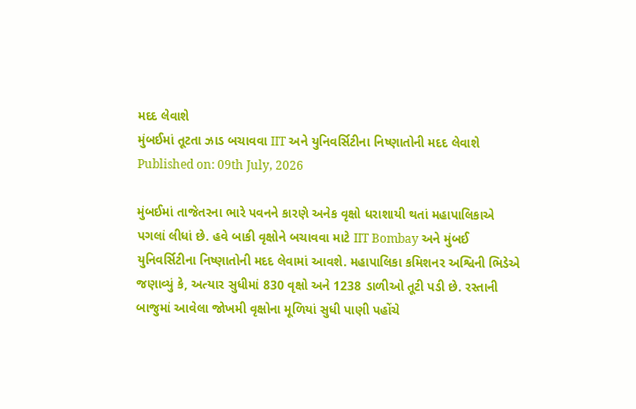મદદ લેવાશે
મુંબઈમાં તૂટતા ઝાડ બચાવવા IIT અને યુનિવર્સિટીના નિષ્ણાતોની મદદ લેવાશે
Published on: 09th July, 2026

મુંબઈમાં તાજેતરના ભારે પવનને કારણે અનેક વૃક્ષો ધરાશાયી થતાં મહાપાલિકાએ પગલાં લીધાં છે. હવે બાકી વૃક્ષોને બચાવવા માટે IIT Bombay અને મુંબઈ યુનિવર્સિટીના નિષ્ણાતોની મદદ લેવામાં આવશે. મહાપાલિકા કમિશનર અશ્વિની ભિડેએ જણાવ્યું કે, અત્યાર સુધીમાં 830 વૃક્ષો અને 1238 ડાળીઓ તૂટી પડી છે. રસ્તાની બાજુમાં આવેલા જોખમી વૃક્ષોના મૂળિયાં સુધી પાણી પહોંચે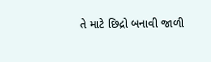તે માટે છિદ્રો બનાવી જાળી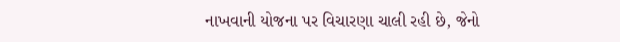નાખવાની યોજના પર વિચારણા ચાલી રહી છે, જેનો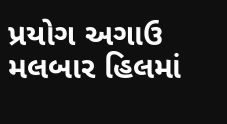પ્રયોગ અગાઉ મલબાર હિલમાં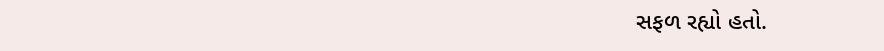સફળ રહ્યો હતો.